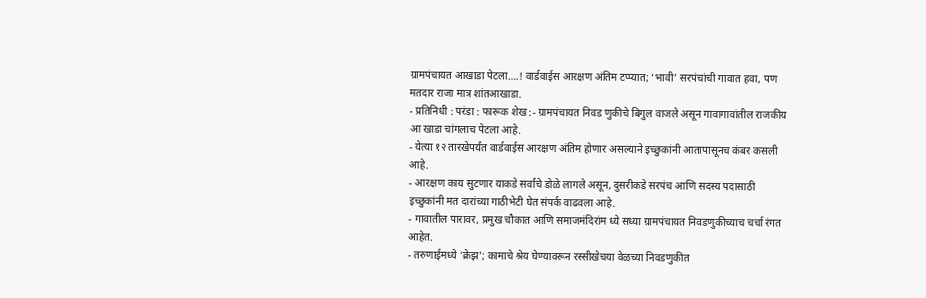ग्रामपंचायत आखाडा पेटला….! वार्डवाईस आरक्षण अंतिम टप्प्यात; ‘भावी’ सरपंचांची गावात हवा, पण मतदार राजा मात्र शांतआखाडा.
- प्रतिनिधी : परंडा : फारूक शेख :- ग्रामपंचायत निवड णुकीचे बिगुल वाजले असून गावागावांतील राजकीय आ खाडा चांगलाच पेटला आहे.
- येत्या १२ तारखेपर्यंत वार्डवाईस आरक्षण अंतिम होणार असल्याने इच्छुकांनी आतापासूनच कंबर कसली आहे.
- आरक्षण काय सुटणार याकडे सर्वांचे डोळे लागले असून, दुसरीकडे सरपंच आणि सदस्य पदासाठी इच्छुकांनी मत दारांच्या गाठीभेटी घेत संपर्क वाढवला आहे.
- गावातील पारावर, प्रमुख चौकात आणि समाजमंदिरांम ध्ये सध्या ग्रामपंचायत निवडणुकीच्याच चर्चा रंगत आहेत.
- तरुणाईमध्ये ‘क्रेझ’; कामाचे श्रेय घेण्यावरून रस्सीखेचया वेळच्या निवडणुकीत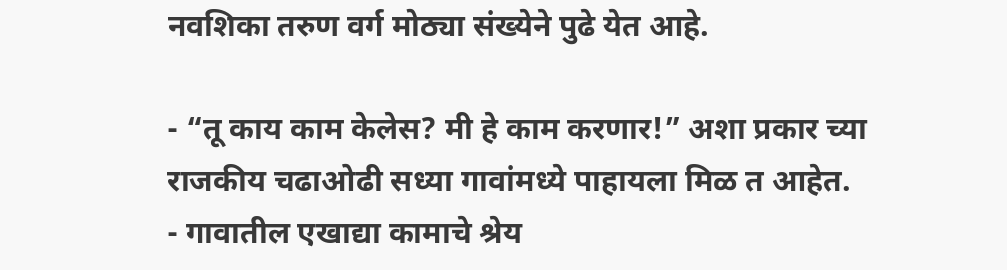नवशिका तरुण वर्ग मोठ्या संख्येने पुढे येत आहे.

- “तू काय काम केलेस? मी हे काम करणार!” अशा प्रकार च्या राजकीय चढाओढी सध्या गावांमध्ये पाहायला मिळ त आहेत.
- गावातील एखाद्या कामाचे श्रेय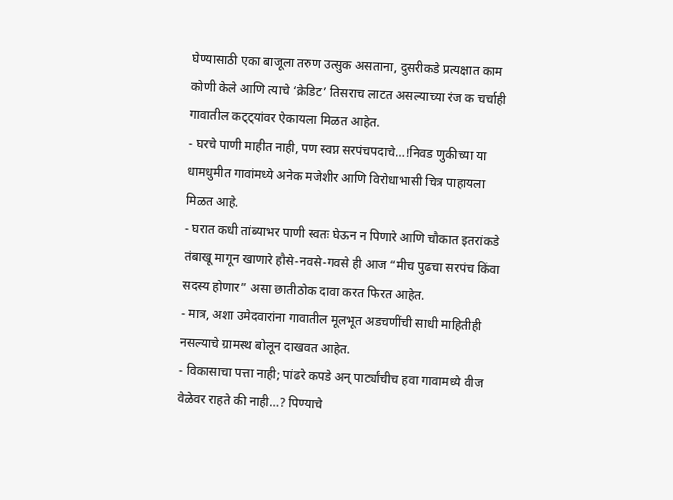घेण्यासाठी एका बाजूला तरुण उत्सुक असताना, दुसरीकडे प्रत्यक्षात काम कोणी केले आणि त्याचे ‘क्रेडिट’ तिसराच लाटत असल्याच्या रंज क चर्चाही गावातील कट्ट्यांवर ऐकायला मिळत आहेत.
- घरचे पाणी माहीत नाही, पण स्वप्न सरपंचपदाचे…!निवड णुकीच्या या धामधुमीत गावांमध्ये अनेक मजेशीर आणि विरोधाभासी चित्र पाहायला मिळत आहे.
- घरात कधी तांब्याभर पाणी स्वतः घेऊन न पिणारे आणि चौकात इतरांकडे तंबाखू मागून खाणारे हौसे-नवसे-गवसे ही आज “मीच पुढचा सरपंच किंवा सदस्य होणार” असा छातीठोक दावा करत फिरत आहेत.
- मात्र, अशा उमेदवारांना गावातील मूलभूत अडचणींची साधी माहितीही नसल्याचे ग्रामस्थ बोलून दाखवत आहेत.
- विकासाचा पत्ता नाही; पांढरे कपडे अन् पार्ट्यांचीच हवा गावामध्ये वीज वेळेवर राहते की नाही…? पिण्याचे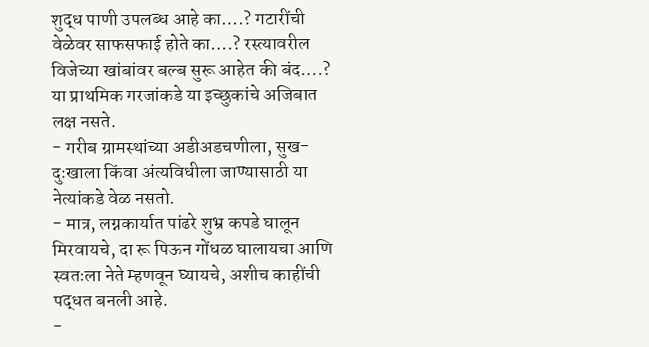शुद्ध पाणी उपलब्ध आहे का….? गटारींची वेळेवर साफसफाई होते का….? रस्त्यावरील विजेच्या खांबांवर बल्ब सुरू आहेत की बंद….? या प्राथमिक गरजांकडे या इच्छुकांचे अजिबात लक्ष नसते.
- गरीब ग्रामस्थांच्या अडीअडचणीला, सुख-दुःखाला किंवा अंत्यविधीला जाण्यासाठी या नेत्यांकडे वेळ नसतो.
- मात्र, लग्नकार्यात पांढरे शुभ्र कपडे घालून मिरवायचे, दा रू पिऊन गोंधळ घालायचा आणि स्वतःला नेते म्हणवून घ्यायचे, अशीच काहींची पद्धत बनली आहे.
-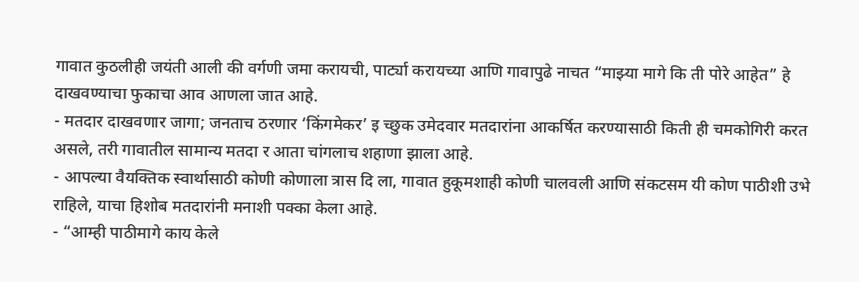गावात कुठलीही जयंती आली की वर्गणी जमा करायची, पार्ट्या करायच्या आणि गावापुढे नाचत “माझ्या मागे कि ती पोरे आहेत” हे दाखवण्याचा फुकाचा आव आणला जात आहे.
- मतदार दाखवणार जागा; जनताच ठरणार ‘किंगमेकर’ इ च्छुक उमेदवार मतदारांना आकर्षित करण्यासाठी किती ही चमकोगिरी करत असले, तरी गावातील सामान्य मतदा र आता चांगलाच शहाणा झाला आहे.
- आपल्या वैयक्तिक स्वार्थासाठी कोणी कोणाला त्रास दि ला, गावात हुकूमशाही कोणी चालवली आणि संकटसम यी कोण पाठीशी उभे राहिले, याचा हिशोब मतदारांनी मनाशी पक्का केला आहे.
- “आम्ही पाठीमागे काय केले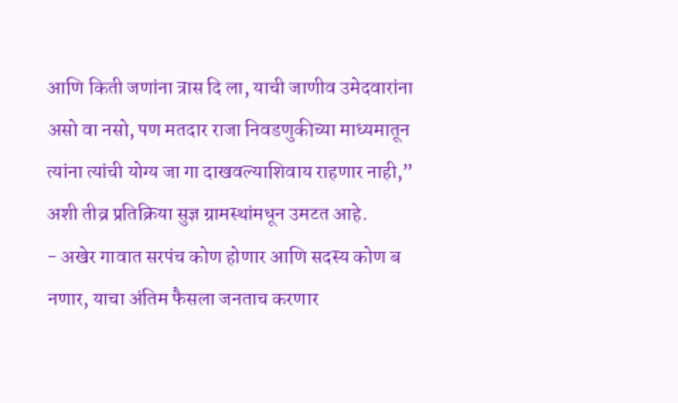आणि किती जणांना त्रास दि ला, याची जाणीव उमेदवारांना असो वा नसो, पण मतदार राजा निवडणुकीच्या माध्यमातून त्यांना त्यांची योग्य जा गा दाखवल्याशिवाय राहणार नाही,” अशी तीव्र प्रतिक्रिया सुज्ञ ग्रामस्थांमधून उमटत आहे.
- अखेर गावात सरपंच कोण होणार आणि सदस्य कोण ब नणार, याचा अंतिम फैसला जनताच करणार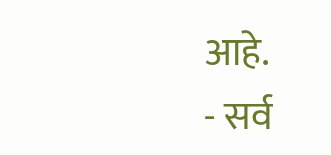आहे.
- सर्व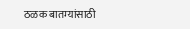ठळक बातम्यांसाठी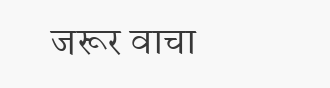जरूर वाचा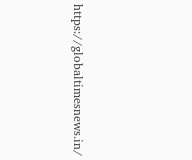https://globaltimesnews.in/